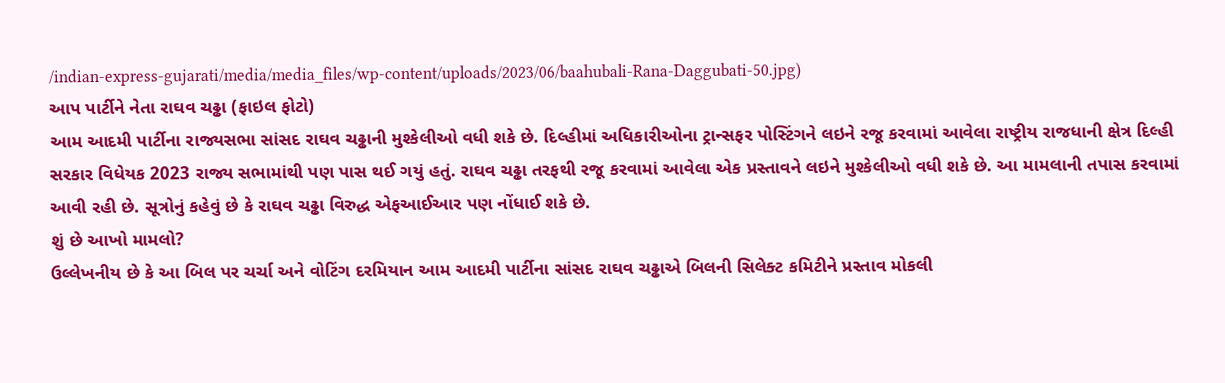/indian-express-gujarati/media/media_files/wp-content/uploads/2023/06/baahubali-Rana-Daggubati-50.jpg)
આપ પાર્ટીને નેતા રાઘવ ચઢ્ઢા (ફાઇલ ફોટો)
આમ આદમી પાર્ટીના રાજ્યસભા સાંસદ રાઘવ ચઢ્ઢાની મુશ્કેલીઓ વધી શકે છે. દિલ્હીમાં અધિકારીઓના ટ્રાન્સફર પોસ્ટિંગને લઇને રજૂ કરવામાં આવેલા રાષ્ટ્રીય રાજધાની ક્ષેત્ર દિલ્હી સરકાર વિધેયક 2023 રાજ્ય સભામાંથી પણ પાસ થઈ ગયું હતું. રાઘવ ચઢ્ઢા તરફથી રજૂ કરવામાં આવેલા એક પ્રસ્તાવને લઇને મુશ્કેલીઓ વધી શકે છે. આ મામલાની તપાસ કરવામાં આવી રહી છે. સૂત્રોનું કહેવું છે કે રાઘવ ચઢ્ઢા વિરુદ્ધ એફઆઈઆર પણ નોંધાઈ શકે છે.
શું છે આખો મામલો?
ઉલ્લેખનીય છે કે આ બિલ પર ચર્ચા અને વોટિંગ દરમિયાન આમ આદમી પાર્ટીના સાંસદ રાઘવ ચઢ્ઢાએ બિલની સિલેક્ટ કમિટીને પ્રસ્તાવ મોકલી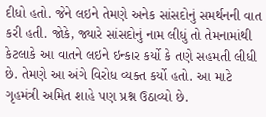દીધો હતો. જેને લઇને તેમણે અનેક સાંસદોનું સમર્થનની વાત કરી હતી. જોકે, જ્યારે સાંસદોનું નામ લીધું તો તેમનામાંથી કેટલાકે આ વાતને લઇને ઇન્કાર કર્યો કે તણે સહમતી લીધી છે. તેમણે આ અંગે વિરોધ વ્યક્ત કર્યો હતો. આ માટે ગૃહમંત્રી અમિત શાહે પણ પ્રશ્ન ઉઠાવ્યો છે.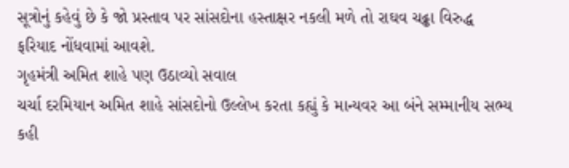સૂત્રોનું કહેવું છે કે જો પ્રસ્તાવ પર સાંસદોના હસ્તાક્ષર નકલી મળે તો રાઘવ ચઢ્ઢા વિરુદ્ધ ફરિયાદ નોંધવામાં આવશે.
ગૃહમંત્રી અમિત શાહે પણ ઉઠાવ્યો સવાલ
ચર્ચા દરમિયાન અમિત શાહે સાંસદોનો ઉલ્લેખ કરતા કહ્યું કે માન્યવર આ બંને સમ્માનીય સભ્ય કહી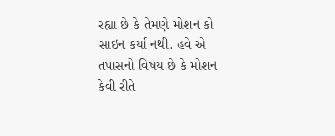રહ્યા છે કે તેમણે મોશન કો સાઇન કર્યા નથી. હવે એ તપાસનો વિષય છે કે મોશન કેવી રીતે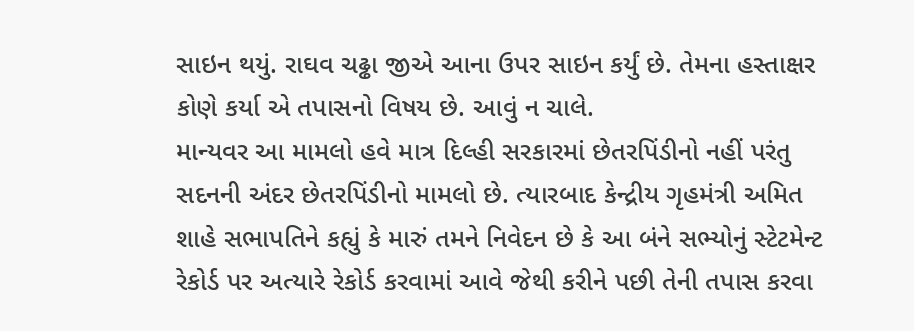સાઇન થયું. રાઘવ ચઢ્ઢા જીએ આના ઉપર સાઇન કર્યું છે. તેમના હસ્તાક્ષર કોણે કર્યા એ તપાસનો વિષય છે. આવું ન ચાલે.
માન્યવર આ મામલો હવે માત્ર દિલ્હી સરકારમાં છેતરપિંડીનો નહીં પરંતુ સદનની અંદર છેતરપિંડીનો મામલો છે. ત્યારબાદ કેન્દ્રીય ગૃહમંત્રી અમિત શાહે સભાપતિને કહ્યું કે મારું તમને નિવેદન છે કે આ બંને સભ્યોનું સ્ટેટમેન્ટ રેકોર્ડ પર અત્યારે રેકોર્ડ કરવામાં આવે જેથી કરીને પછી તેની તપાસ કરવા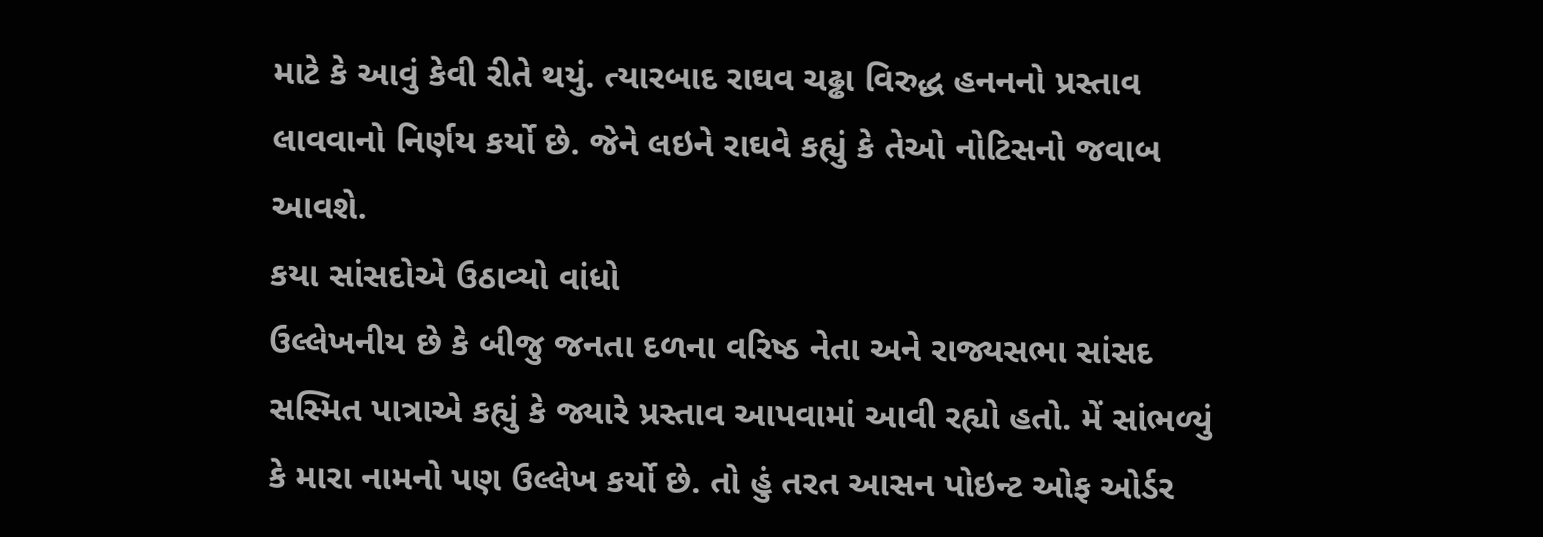માટે કે આવું કેવી રીતે થયું. ત્યારબાદ રાઘવ ચઢ્ઢા વિરુદ્ધ હનનનો પ્રસ્તાવ લાવવાનો નિર્ણય કર્યો છે. જેને લઇને રાઘવે કહ્યું કે તેઓ નોટિસનો જવાબ આવશે.
કયા સાંસદોએ ઉઠાવ્યો વાંધો
ઉલ્લેખનીય છે કે બીજુ જનતા દળના વરિષ્ઠ નેતા અને રાજ્યસભા સાંસદ સસ્મિત પાત્રાએ કહ્યું કે જ્યારે પ્રસ્તાવ આપવામાં આવી રહ્યો હતો. મેં સાંભળ્યું કે મારા નામનો પણ ઉલ્લેખ કર્યો છે. તો હું તરત આસન પોઇન્ટ ઓફ ઓર્ડર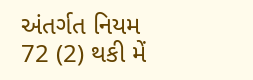અંતર્ગત નિયમ 72 (2) થકી મેં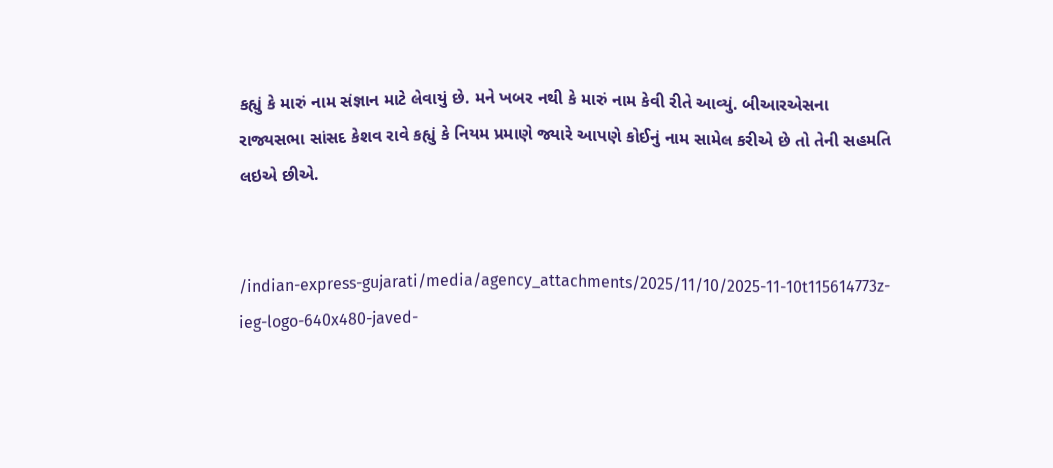કહ્યું કે મારું નામ સંજ્ઞાન માટે લેવાયું છે. મને ખબર નથી કે મારું નામ કેવી રીતે આવ્યું. બીઆરએસના રાજ્યસભા સાંસદ કેશવ રાવે કહ્યું કે નિયમ પ્રમાણે જ્યારે આપણે કોઈનું નામ સામેલ કરીએ છે તો તેની સહમતિ લઇએ છીએ.


/indian-express-gujarati/media/agency_attachments/2025/11/10/2025-11-10t115614773z-ieg-logo-640x480-javed-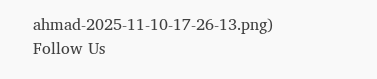ahmad-2025-11-10-17-26-13.png)
Follow Us